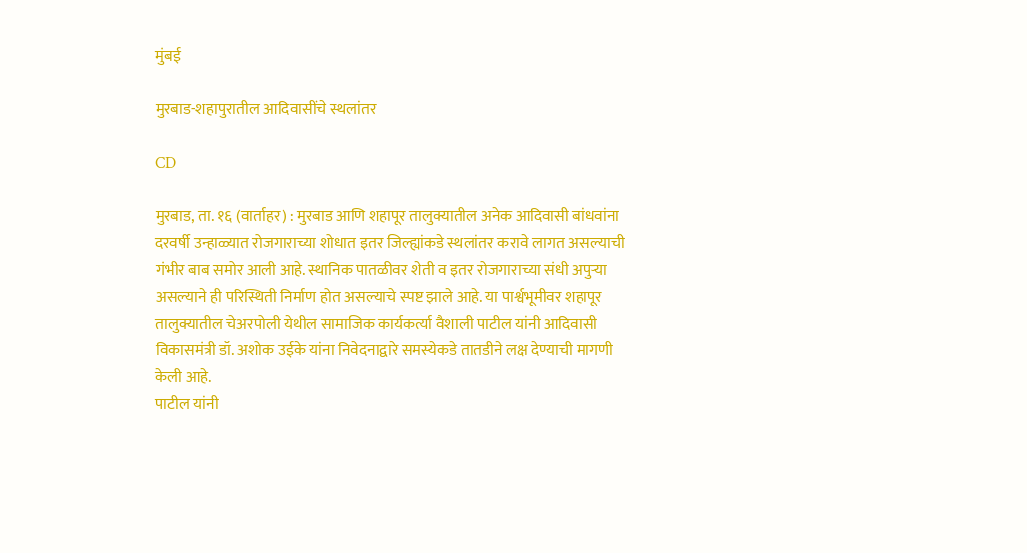मुंबई

मुरबाड-शहापुरातील आदिवासींचे स्थलांतर

CD

मुरबाड, ता. १६ (वार्ताहर) : मुरबाड आणि शहापूर तालुक्यातील अनेक आदिवासी बांधवांना दरवर्षी उन्हाळ्यात रोजगाराच्या शोधात इतर जिल्ह्यांकडे स्थलांतर करावे लागत असल्याची गंभीर बाब समोर आली आहे. स्थानिक पातळीवर शेती व इतर रोजगाराच्या संधी अपुऱ्या असल्याने ही परिस्थिती निर्माण होत असल्याचे स्पष्ट झाले आहे. या पार्श्वभूमीवर शहापूर तालुक्यातील चेअरपोली येथील सामाजिक कार्यकर्त्या वैशाली पाटील यांनी आदिवासी विकासमंत्री डॉ. अशोक उईके यांना निवेदनाद्वारे समस्येकडे तातडीने लक्ष देण्याची मागणी केली आहे.
पाटील यांनी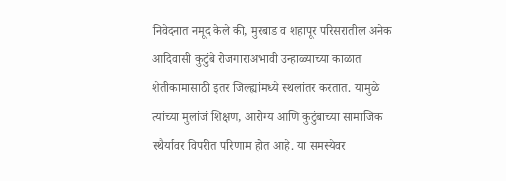निवेदनात नमूद केले की, मुरबाड व शहापूर परिसरातील अनेक आदिवासी कुटुंबे रोजगाराअभावी उन्हाळ्याच्या काळात शेतीकामासाठी इतर जिल्ह्यांमध्ये स्थलांतर करतात. यामुळे त्यांच्या मुलांजं शिक्षण, आरोग्य आणि कुटुंबाच्या सामाजिक स्थैर्यावर विपरीत परिणाम होत आहे. या समस्येवर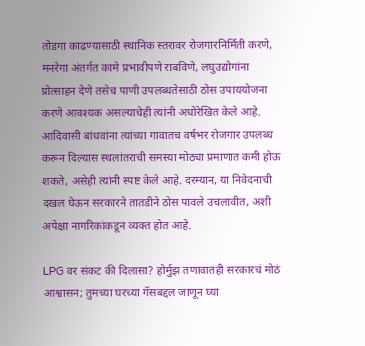तोडगा काढण्यासाठी स्थानिक स्तरावर रोजगारनिर्मिती करणे, मनरेगा अंतर्गत कामे प्रभावीपणे राबविणे, लघुउद्योगांना प्रोत्साहन देणे तसेच पाणी उपलब्धतेसाठी ठोस उपाययोजना करणे आवश्यक असल्याचेही त्यांनी अधोरेखित केले आहे.
आदिवासी बांधवांना त्यांच्या गावातच वर्षभर रोजगार उपलब्ध करून दिल्यास स्थलांतराची समस्या मोठ्या प्रमाणात कमी होऊ शकते, असेही त्यांनी स्पष्ट केले आहे. दरम्यान, या निवेदनाची दखल घेऊन सरकारने तातडीने ठोस पावले उचलावीत, अशी अपेक्षा नागरिकांकडून व्यक्त होत आहे.

LPG वर संकट की दिलासा? होर्मुझ तणावातही सरकारचं मोठं आश्वासन; तुमच्या घरच्या गॅसबद्दल जाणून घ्या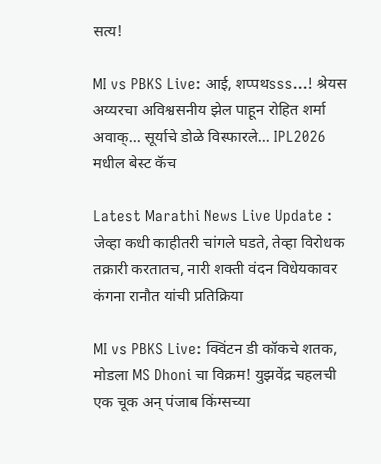सत्य!

MI vs PBKS Live: आई, शप्पथsss...! श्रेयस अय्यरचा अविश्वसनीय झेल पाहून रोहित शर्मा अवाक्... सूर्याचे डोळे विस्फारले... IPL2026 मधील बेस्ट कॅच

Latest Marathi News Live Update : जेव्हा कधी काहीतरी चांगले घडते, तेव्हा विरोधक तक्रारी करतातच, नारी शक्ती वंदन विधेयकावर कंगना रानौत यांची प्रतिक्रिया

MI vs PBKS Live: क्विंटन डी कॉकचे शतक, मोडला MS Dhoni चा विक्रम! युझवेंद्र चहलची एक चूक अन् पंजाब किंग्सच्या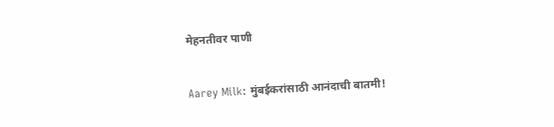मेहनतीवर पाणी

Aarey Milk: मुंबईकरांसाठी आनंदाची बातमी!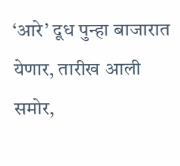‘आरे’ दूध पुन्हा बाजारात येणार, तारीख आली समोर,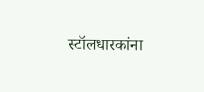स्टॉलधारकांना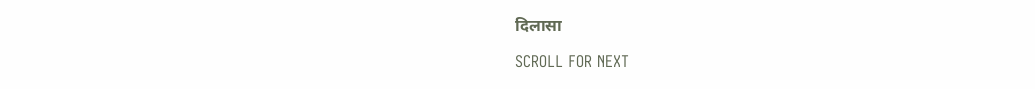दिलासा

SCROLL FOR NEXT